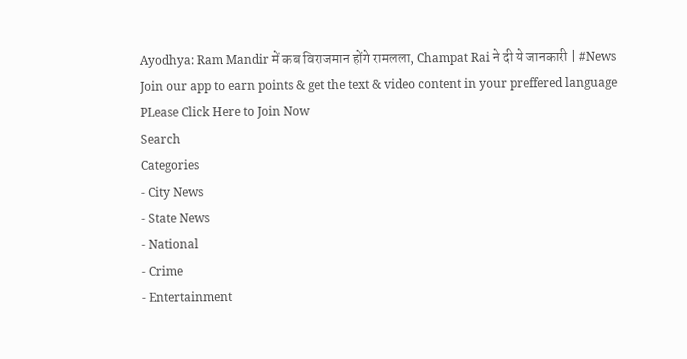Ayodhya: Ram Mandir में कब विराजमान होंगे रामलला, Champat Rai ने दी ये जानकारी | #News
Join our app to earn points & get the text & video content in your preffered language
PLease Click Here to Join Now
Search
Categories
- City News
- State News
- National
- Crime
- Entertainment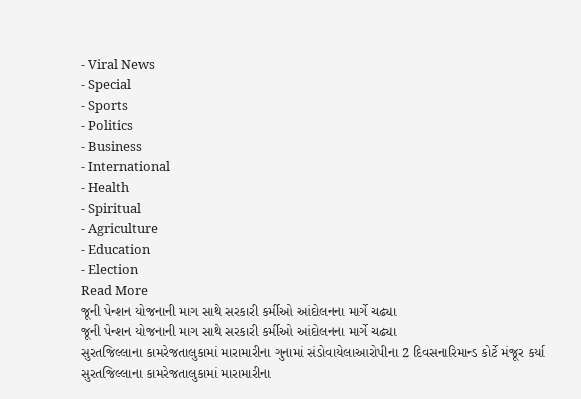- Viral News
- Special
- Sports
- Politics
- Business
- International
- Health
- Spiritual
- Agriculture
- Education
- Election
Read More
જૂની પેન્શન યોજનાની માગ સાથે સરકારી કર્મીઓ આંદોલનના માર્ગે ચઢ્યા
જૂની પેન્શન યોજનાની માગ સાથે સરકારી કર્મીઓ આંદોલનના માર્ગે ચઢ્યા
સુરતજિલ્લાના કામરેજતાલુકામાં મારામારીના ગુનામાં સંડોવાયેલાઆરોપીના 2 દિવસનારિમાન્ડ કોર્ટે મંજૂર કર્યા
સુરતજિલ્લાના કામરેજતાલુકામાં મારામારીના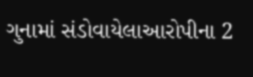ગુનામાં સંડોવાયેલાઆરોપીના 2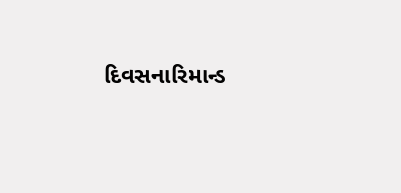દિવસનારિમાન્ડ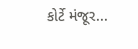કોર્ટે મંજૂર...